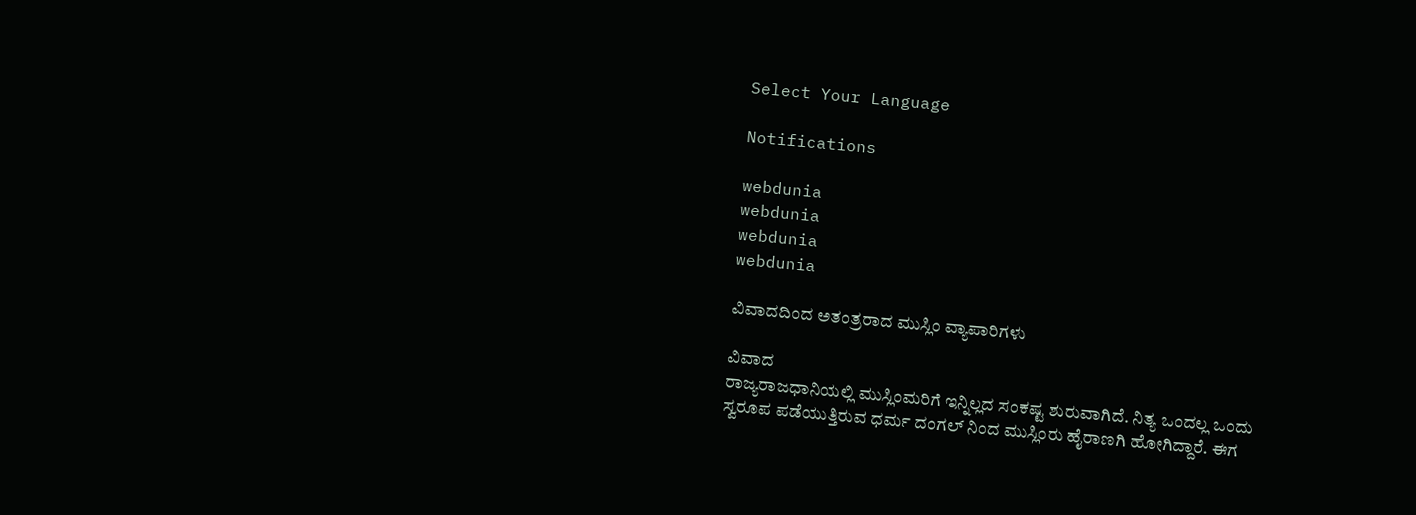Select Your Language

Notifications

webdunia
webdunia
webdunia
webdunia

ವಿವಾದದಿಂದ ಅತಂತ್ರರಾದ ಮುಸ್ಲಿಂ ವ್ಯಾಪಾರಿಗಳು

ವಿವಾದ
ರಾಜ್ಯರಾಜಧಾನಿಯಲ್ಲಿ ಮುಸ್ಲಿಂಮರಿಗೆ ಇನ್ನಿಲ್ಲದ ಸಂಕಷ್ಟ ಶುರುವಾಗಿದೆ. ನಿತ್ಯ ಒಂದಲ್ಲ ಒಂದು ಸ್ವರೂಪ ಪಡೆಯುತ್ತಿರುವ ಧರ್ಮ ದಂಗಲ್ ನಿಂದ ಮುಸ್ಲಿಂರು ಹೈರಾಣಗಿ ಹೋಗಿದ್ದಾರೆ. ಈಗ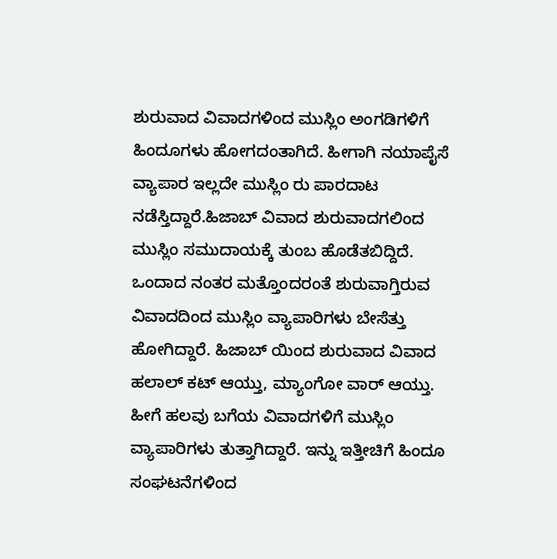ಶುರುವಾದ ವಿವಾದಗಳಿಂದ ಮುಸ್ಲಿಂ ಅಂಗಡಿಗಳಿಗೆ ಹಿಂದೂಗಳು ಹೋಗದಂತಾಗಿದೆ. ಹೀಗಾಗಿ ನಯಾಪೈಸೆ ವ್ಯಾಪಾರ ಇಲ್ಲದೇ ಮುಸ್ಲಿಂ ರು ಪಾರದಾಟ ನಡೆಸ್ತಿದ್ದಾರೆ.ಹಿಜಾಬ್ ವಿವಾದ ಶುರುವಾದಗಲಿಂದ ಮುಸ್ಲಿಂ ಸಮುದಾಯಕ್ಕೆ ತುಂಬ ಹೊಡೆತಬಿದ್ದಿದೆ. ಒಂದಾದ ನಂತರ ಮತ್ತೊಂದರಂತೆ ಶುರುವಾಗ್ತಿರುವ ವಿವಾದದಿಂದ ಮುಸ್ಲಿಂ ವ್ಯಾಪಾರಿಗಳು ಬೇಸೆತ್ತು ಹೋಗಿದ್ದಾರೆ. ಹಿಜಾಬ್ ಯಿಂದ ಶುರುವಾದ ವಿವಾದ ಹಲಾಲ್ ಕಟ್ ಆಯ್ತು, ಮ್ಯಾಂಗೋ ವಾರ್ ಆಯ್ತು. ಹೀಗೆ ಹಲವು ಬಗೆಯ ವಿವಾದಗಳಿಗೆ ಮುಸ್ಲಿಂ ವ್ಯಾಪಾರಿಗಳು ತುತ್ತಾಗಿದ್ದಾರೆ. ಇನ್ನು ಇತ್ತೀಚಿಗೆ ಹಿಂದೂ ಸಂಘಟನೆಗಳಿಂದ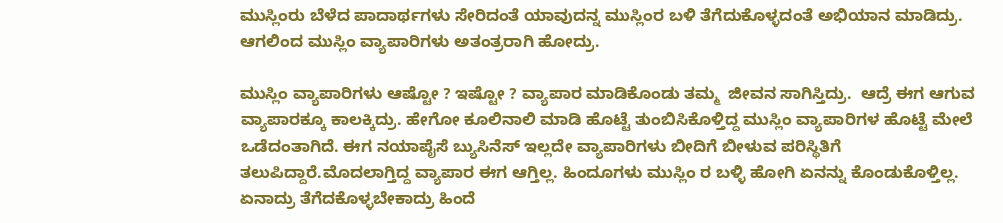ಮುಸ್ಲಿಂರು ಬೆಳೆದ ಪಾದಾರ್ಥಗಳು ಸೇರಿದಂತೆ ಯಾವುದನ್ನ ಮುಸ್ಲಿಂರ ಬಳಿ ತೆಗೆದುಕೊಳ್ಳದಂತೆ ಅಭಿಯಾನ ಮಾಡಿದ್ರು. ಆಗಲಿಂದ ಮುಸ್ಲಿಂ ವ್ಯಾಪಾರಿಗಳು ಅತಂತ್ರರಾಗಿ ಹೋದ್ರು.

ಮುಸ್ಲಿಂ ವ್ಯಾಪಾರಿಗಳು ಆಷ್ಟೋ ? ಇಷ್ಟೋ ? ವ್ಯಾಪಾರ ಮಾಡಿಕೊಂಡು ತಮ್ಮ  ಜೀವನ ಸಾಗಿಸ್ತಿದ್ರು.  ಆದ್ರೆ ಈಗ ಆಗುವ ವ್ಯಾಪಾರಕ್ಕೂ ಕಾಲಕ್ಕಿದ್ರು. ಹೇಗೋ ಕೂಲಿನಾಲಿ ಮಾಡಿ ಹೊಟ್ಟೆ ತುಂಬಿಸಿಕೊಳ್ತಿದ್ದ ಮುಸ್ಲಿಂ ವ್ಯಾಪಾರಿಗಳ ಹೊಟ್ಟೆ ಮೇಲೆ ಒಡೆದಂತಾಗಿದೆ. ಈಗ ನಯಾಪೈಸೆ ಬ್ಯುಸಿನೆಸ್ ಇಲ್ಲದೇ ವ್ಯಾಪಾರಿಗಳು ಬೀದಿಗೆ ಬೀಳುವ ಪರಿಸ್ಥಿತಿಗೆ ತಲುಪಿದ್ದಾರೆ.ಮೊದಲಾಗ್ತಿದ್ದ ವ್ಯಾಪಾರ ಈಗ ಆಗ್ತಿಲ್ಲ. ಹಿಂದೂಗಳು ಮುಸ್ಲಿಂ ರ ಬಳ್ಳಿ ಹೋಗಿ ಏನನ್ನು ಕೊಂಡುಕೊಳ್ತಿಲ್ಲ. ಏನಾದ್ರು ತೆಗೆದಕೊಳ್ಳಬೇಕಾದ್ರು ಹಿಂದೆ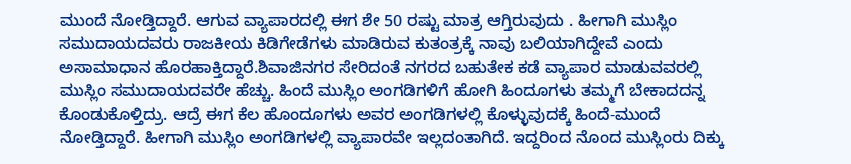ಮುಂದೆ ನೋಡ್ತಿದ್ದಾರೆ. ಆಗುವ ವ್ಯಾಪಾರದಲ್ಲಿ ಈಗ ಶೇ 50 ರಷ್ಟು ಮಾತ್ರ ಆಗ್ತಿರುವುದು . ಹೀಗಾಗಿ ಮುಸ್ಲಿಂ ಸಮುದಾಯದವರು ರಾಜಕೀಯ ಕಿಡಿಗೇಡೆಗಳು ಮಾಡಿರುವ ಕುತಂತ್ರಕ್ಕೆ ನಾವು ಬಲಿಯಾಗಿದ್ದೇವೆ ಎಂದು ಅಸಾಮಾಧಾನ ಹೊರಹಾಕ್ತಿದ್ದಾರೆ.ಶಿವಾಜಿನಗರ ಸೇರಿದಂತೆ ನಗರದ ಬಹುತೇಕ ಕಡೆ ವ್ಯಾಪಾರ ಮಾಡುವವರಲ್ಲಿ ಮುಸ್ಲಿಂ ಸಮುದಾಯದವರೇ ಹೆಚ್ಚು. ಹಿಂದೆ ಮುಸ್ಲಿಂ ಅಂಗಡಿಗಳಿಗೆ ಹೋಗಿ ಹಿಂದೂಗಳು ತಮ್ಮಗೆ ಬೇಕಾದದನ್ನ ಕೊಂಡುಕೊಳ್ತಿದ್ರು. ಆದ್ರೆ ಈಗ ಕೆಲ ಹೊಂದೂಗಳು ಅವರ ಅಂಗಡಿಗಳಲ್ಲಿ ಕೊಳ್ಳುವುದಕ್ಕೆ ಹಿಂದೆ-ಮುಂದೆ ನೋಡ್ತಿದ್ದಾರೆ. ಹೀಗಾಗಿ ಮುಸ್ಲಿಂ ಅಂಗಡಿಗಳಲ್ಲಿ ವ್ಯಾಪಾರವೇ ಇಲ್ಲದಂತಾಗಿದೆ. ಇದ್ದರಿಂದ ನೊಂದ ಮುಸ್ಲಿಂರು ದಿಕ್ಕು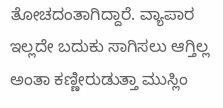ತೋಚದಂತಾಗಿದ್ದಾರೆ. ವ್ಯಾಪಾರ ಇಲ್ಲದೇ ಬದುಕು ಸಾಗಿಸಲು ಆಗ್ತಿಲ್ಲ ಅಂತಾ ಕಣ್ಣೀರುಡುತ್ತಾ ಮುಸ್ಲಿಂ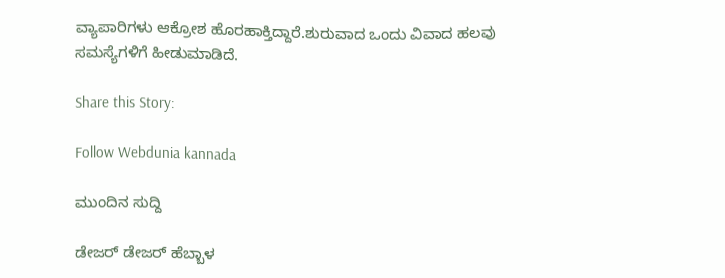ವ್ಯಾಪಾರಿಗಳು ಆಕ್ರೋಶ ಹೊರಹಾಕ್ತಿದ್ದಾರೆ.ಶುರುವಾದ ಒಂದು ವಿವಾದ ಹಲವು ಸಮಸ್ಯೆಗಳಿಗೆ ಹೀಡುಮಾಡಿದೆ.

Share this Story:

Follow Webdunia kannada

ಮುಂದಿನ ಸುದ್ದಿ

ಡೇಜರ್ ಡೇಜರ್ ಹೆಬ್ಬಾಳ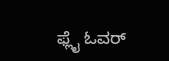ಫ್ಲೈ ಓವರ್